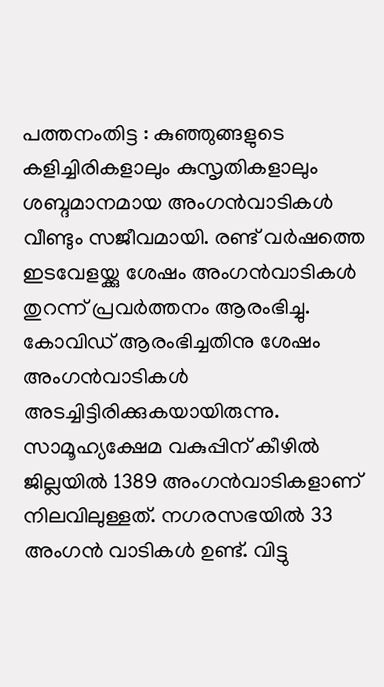പത്തനംതിട്ട : കുഞ്ഞുങ്ങളുടെ കളിച്ചിരികളാലും കുസൃതികളാലും ശബ്ദമാനമായ അംഗൻവാടികൾ വീണ്ടും സജീവമായി. രണ്ട് വർഷത്തെ ഇടവേളയ്ക്കു ശേഷം അംഗൻവാടികൾ തുറന്ന് പ്രവർത്തനം ആരംഭിച്ചു. കോവിഡ് ആരംഭിച്ചതിനു ശേഷം അംഗൻവാടികൾ അടച്ചിട്ടിരിക്കുകയായിരുന്നു. സാമൂഹ്യക്ഷേമ വകുപ്പിന് കീഴിൽ ജില്ലയിൽ 1389 അംഗൻവാടികളാണ് നിലവിലുള്ളത്. നഗരസഭയിൽ 33 അംഗൻ വാടികൾ ഉണ്ട്. വിട്ടു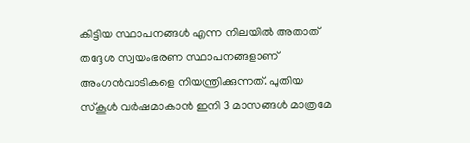കിട്ടിയ സ്ഥാപനങ്ങൾ എന്ന നിലയിൽ അതാത് തദ്ദേശ സ്വയംഭരണ സ്ഥാപനങ്ങളാണ് അംഗൻവാടികളെ നിയന്ത്രിക്കുന്നത്. പുതിയ സ്കൂൾ വർഷമാകാൻ ഇനി 3 മാസങ്ങൾ മാത്രമേ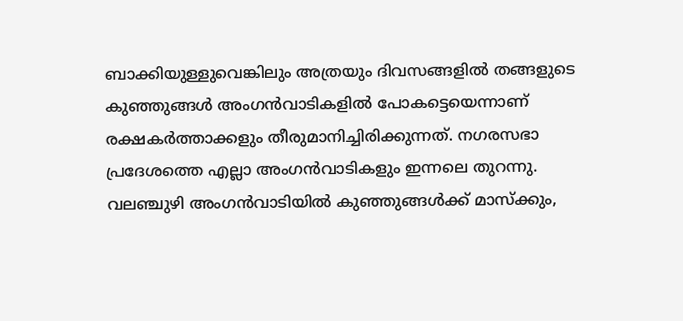ബാക്കിയുള്ളുവെങ്കിലും അത്രയും ദിവസങ്ങളിൽ തങ്ങളുടെ കുഞ്ഞുങ്ങൾ അംഗൻവാടികളിൽ പോകട്ടെയെന്നാണ് രക്ഷകർത്താക്കളും തീരുമാനിച്ചിരിക്കുന്നത്. നഗരസഭാ പ്രദേശത്തെ എല്ലാ അംഗൻവാടികളും ഇന്നലെ തുറന്നു.
വലഞ്ചുഴി അംഗൻവാടിയിൽ കുഞ്ഞുങ്ങൾക്ക് മാസ്ക്കും,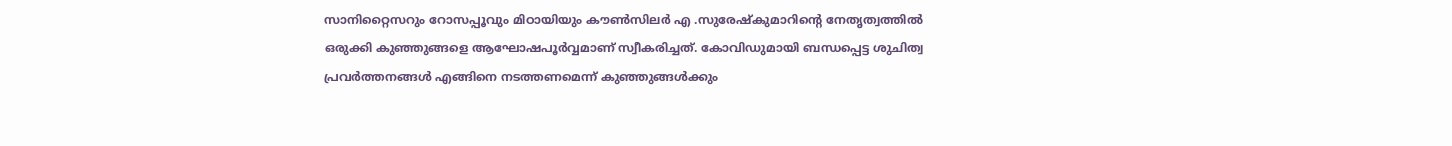സാനിറ്റൈസറും റോസപ്പൂവും മിഠായിയും കൗൺസിലർ എ .സുരേഷ്കുമാറിന്റെ നേതൃത്വത്തിൽ ഒരുക്കി കുഞ്ഞുങ്ങളെ ആഘോഷപൂർവ്വമാണ് സ്വീകരിച്ചത്. കോവിഡുമായി ബന്ധപ്പെട്ട ശുചിത്വ പ്രവർത്തനങ്ങൾ എങ്ങിനെ നടത്തണമെന്ന് കുഞ്ഞുങ്ങൾക്കും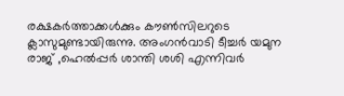രക്ഷകർത്താക്കൾക്കും കൗൺസിലറുടെ ക്ലാസുമുണ്ടായിരുന്നു. അംഗൻവാടി ടീച്ചർ യമുന രാജ് ,ഹെൽപ്പർ ശാന്തി ശശി എന്നിവർ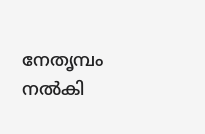നേതൃമ്പം നൽകി